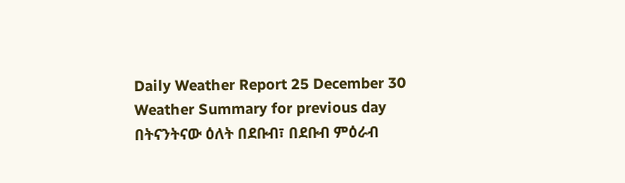Daily Weather Report 25 December 30
Weather Summary for previous day
በትናንትናው ዕለት በደቡብ፣ በደቡብ ምዕራብ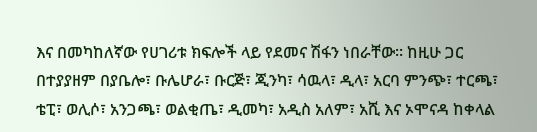እና በመካከለኛው የሀገሪቱ ክፍሎች ላይ የደመና ሽፋን ነበራቸው፡፡ ከዚሁ ጋር በተያያዘም በያቤሎ፣ ቡሌሆራ፣ ቡርጅ፣ ጂንካ፣ ሳዉላ፣ ዲላ፣ አርባ ምንጭ፣ ተርጫ፣ ቴፒ፣ ወሊሶ፣ አንጋጫ፣ ወልቂጤ፣ ዲመካ፣ አዲስ አለም፣ አሺ እና ኦሞናዳ ከቀላል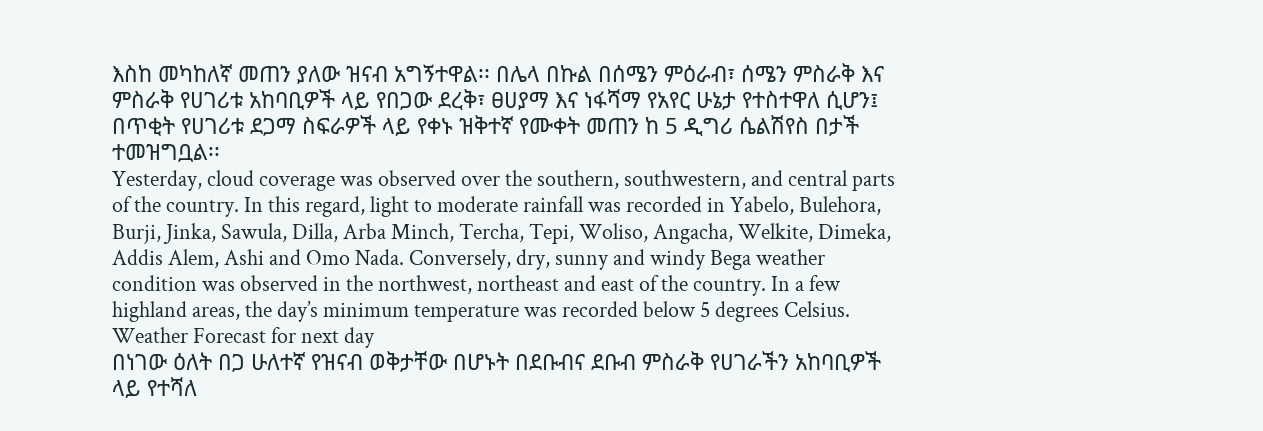እስከ መካከለኛ መጠን ያለው ዝናብ አግኝተዋል፡፡ በሌላ በኩል በሰሜን ምዕራብ፣ ሰሜን ምስራቅ እና ምስራቅ የሀገሪቱ አከባቢዎች ላይ የበጋው ደረቅ፣ ፀሀያማ እና ነፋሻማ የአየር ሁኔታ የተስተዋለ ሲሆን፤ በጥቂት የሀገሪቱ ደጋማ ስፍራዎች ላይ የቀኑ ዝቅተኛ የሙቀት መጠን ከ 5 ዲግሪ ሴልሽየስ በታች ተመዝግቧል፡፡
Yesterday, cloud coverage was observed over the southern, southwestern, and central parts of the country. In this regard, light to moderate rainfall was recorded in Yabelo, Bulehora, Burji, Jinka, Sawula, Dilla, Arba Minch, Tercha, Tepi, Woliso, Angacha, Welkite, Dimeka, Addis Alem, Ashi and Omo Nada. Conversely, dry, sunny and windy Bega weather condition was observed in the northwest, northeast and east of the country. In a few highland areas, the day’s minimum temperature was recorded below 5 degrees Celsius.
Weather Forecast for next day
በነገው ዕለት በጋ ሁለተኛ የዝናብ ወቅታቸው በሆኑት በደቡብና ደቡብ ምስራቅ የሀገራችን አከባቢዎች ላይ የተሻለ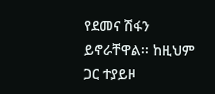የደመና ሽፋን ይኖራቸዋል፡፡ ከዚህም ጋር ተያይዞ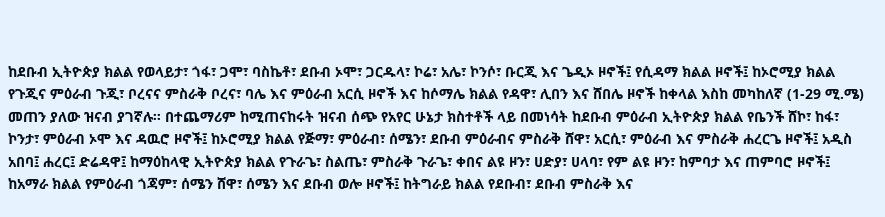ከደቡብ ኢትዮጵያ ክልል የወላይታ፣ ጎፋ፣ ጋሞ፣ ባስኬቶ፣ ደቡብ ኦሞ፣ ጋርዱላ፣ ኮሬ፣ አሌ፣ ኮንሶ፣ ቡርጂ እና ጌዲኦ ዞኖች፤ የሲዳማ ክልል ዞኖች፤ ከኦሮሚያ ክልል የጉጂና ምዕራብ ጉጂ፣ ቦረናና ምስራቅ ቦረና፣ ባሌ እና ምዕራብ አርሲ ዞኖች እና ከሶማሌ ክልል የዳዋ፣ ሊበን እና ሸበሌ ዞኖች ከቀላል እስከ መካከለኛ (1-29 ሚ.ሜ) መጠን ያለው ዝናብ ያገኛሉ፡፡ በተጨማሪም ከሚጠናከሩት ዝናብ ሰጭ የአየር ሁኔታ ክስተቶች ላይ በመነሳት ከደቡብ ምዕራብ ኢትዮጵያ ክልል የቤንች ሸኮ፣ ከፋ፣ ኮንታ፣ ምዕራብ ኦሞ እና ዳዉሮ ዞኖች፤ ከኦሮሚያ ክልል የጅማ፣ ምዕራብ፣ ሰሜን፣ ደቡብ ምዕራብና ምስራቅ ሸዋ፣ አርሲ፣ ምዕራብ እና ምስራቅ ሐረርጌ ዞኖች፤ አዲስ አበባ፤ ሐረር፤ ድሬዳዋ፤ ከማዕከላዊ ኢትዮጵያ ክልል የጉራጌ፣ ስልጤ፣ ምስራቅ ጉራጌ፣ ቀበና ልዩ ዞን፣ ሀድያ፣ ሀላባ፣ የም ልዩ ዞን፣ ከምባታ እና ጠምባሮ ዞኖች፤ ከአማራ ክልል የምዕራብ ጎጃም፣ ሰሜን ሸዋ፣ ሰሜን እና ደቡብ ወሎ ዞኖች፤ ከትግራይ ክልል የደቡብ፣ ደቡብ ምስራቅ እና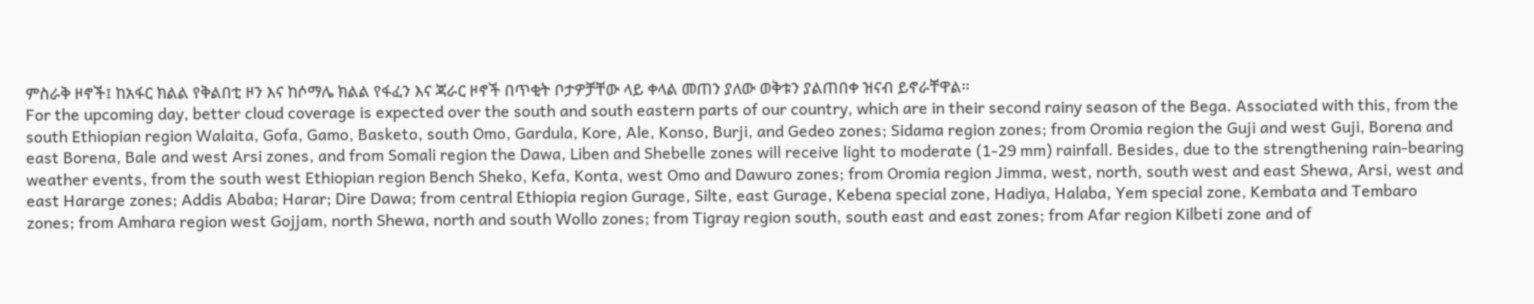ምስራቅ ዞኖች፤ ከአፋር ክልል የቅልበቲ ዞን እና ከሶማሌ ክልል የፋፈን እና ጃራር ዞኖች በጥቂት ቦታዎቻቸው ላይ ቀላል መጠን ያለው ወቅቱን ያልጠበቀ ዝናብ ይኖራቸዋል፡፡
For the upcoming day, better cloud coverage is expected over the south and south eastern parts of our country, which are in their second rainy season of the Bega. Associated with this, from the south Ethiopian region Walaita, Gofa, Gamo, Basketo, south Omo, Gardula, Kore, Ale, Konso, Burji, and Gedeo zones; Sidama region zones; from Oromia region the Guji and west Guji, Borena and east Borena, Bale and west Arsi zones, and from Somali region the Dawa, Liben and Shebelle zones will receive light to moderate (1-29 mm) rainfall. Besides, due to the strengthening rain-bearing weather events, from the south west Ethiopian region Bench Sheko, Kefa, Konta, west Omo and Dawuro zones; from Oromia region Jimma, west, north, south west and east Shewa, Arsi, west and east Hararge zones; Addis Ababa; Harar; Dire Dawa; from central Ethiopia region Gurage, Silte, east Gurage, Kebena special zone, Hadiya, Halaba, Yem special zone, Kembata and Tembaro zones; from Amhara region west Gojjam, north Shewa, north and south Wollo zones; from Tigray region south, south east and east zones; from Afar region Kilbeti zone and of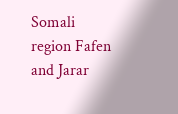Somali region Fafen and Jarar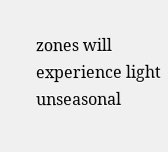zones will experience light unseasonal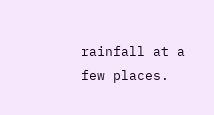rainfall at a few places.